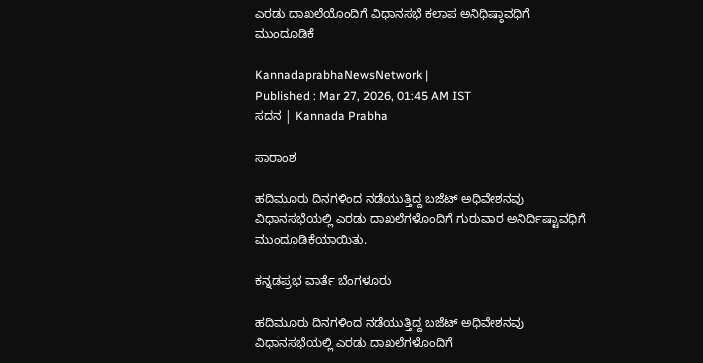ಎರಡು ದಾಖಲೆಯೊಂದಿಗೆ ವಿಧಾನಸಭೆ ಕಲಾಪ ಅನಿಧಿಷ್ಠಾವಧಿಗೆ ಮುಂದೂಡಿಕೆ

KannadaprabhaNewsNetwork |
Published : Mar 27, 2026, 01:45 AM IST
ಸದನ | Kannada Prabha

ಸಾರಾಂಶ

ಹದಿಮೂರು ದಿನಗಳಿಂದ ನಡೆಯುತ್ತಿದ್ದ ಬಜೆಟ್ ಅಧಿವೇಶನವು ವಿಧಾನಸಭೆಯಲ್ಲಿ ಎರಡು ದಾಖಲೆಗಳೊಂದಿಗೆ ಗುರುವಾರ ಅನಿರ್ದಿಷ್ಟಾವಧಿಗೆ ಮುಂದೂಡಿಕೆಯಾಯಿತು.

ಕನ್ನಡಪ್ರಭ ವಾರ್ತೆ ಬೆಂಗಳೂರು

ಹದಿಮೂರು ದಿನಗಳಿಂದ ನಡೆಯುತ್ತಿದ್ದ ಬಜೆಟ್ ಅಧಿವೇಶನವು ವಿಧಾನಸಭೆಯಲ್ಲಿ ಎರಡು ದಾಖಲೆಗಳೊಂದಿಗೆ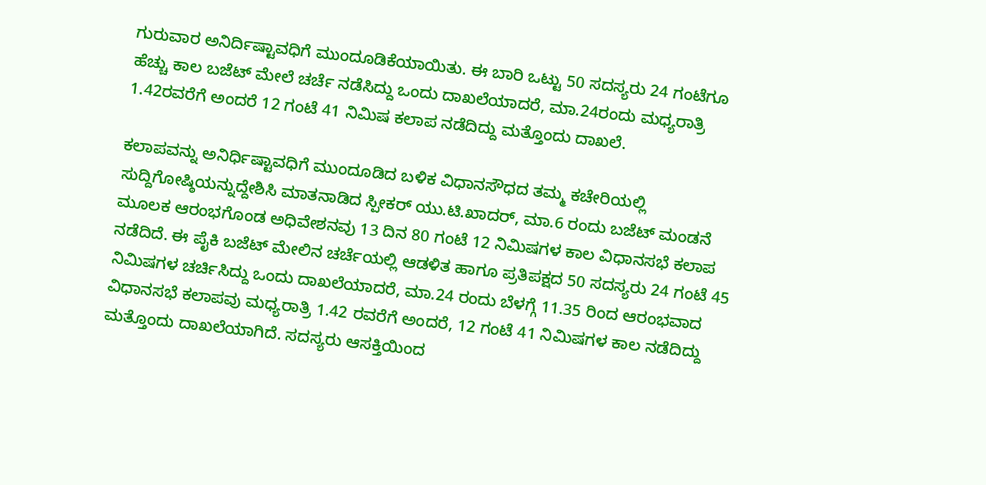ಗುರುವಾರ ಅನಿರ್ದಿಷ್ಟಾವಧಿಗೆ ಮುಂದೂಡಿಕೆಯಾಯಿತು. ಈ ಬಾರಿ ಒಟ್ಟು 50 ಸದಸ್ಯರು 24 ಗಂಟೆಗೂ ಹೆಚ್ಚು ಕಾಲ ಬಜೆಟ್‌ ಮೇಲೆ ಚರ್ಚೆ ನಡೆಸಿದ್ದು ಒಂದು ದಾಖಲೆಯಾದರೆ, ಮಾ.24ರಂದು ಮಧ್ಯರಾತ್ರಿ 1.42ರವರೆಗೆ ಅಂದರೆ 12 ಗಂಟೆ 41 ನಿಮಿಷ ಕಲಾಪ ನಡೆದಿದ್ದು ಮತ್ತೊಂದು ದಾಖಲೆ.

ಕಲಾಪವನ್ನು ಅನಿರ್ಧಿಷ್ಟಾವಧಿಗೆ ಮುಂದೂಡಿದ ಬಳಿಕ ವಿಧಾನಸೌಧದ ತಮ್ಮ ಕಚೇರಿಯಲ್ಲಿ ಸುದ್ದಿಗೋಷ್ಠಿಯನ್ನುದ್ದೇಶಿಸಿ ಮಾತನಾಡಿದ ಸ್ಪೀಕರ್‌ ಯು.ಟಿ.ಖಾದರ್‌, ಮಾ.6 ರಂದು ಬಜೆಟ್‌ ಮಂಡನೆ ಮೂಲಕ ಆರಂಭಗೊಂಡ ಅಧಿವೇಶನವು 13 ದಿನ 80 ಗಂಟೆ 12 ನಿಮಿಷಗಳ ಕಾಲ ವಿಧಾನಸಭೆ ಕಲಾಪ ನಡೆದಿದೆ. ಈ ಪೈಕಿ ಬಜೆಟ್‌ ಮೇಲಿನ ಚರ್ಚೆಯಲ್ಲಿ ಆಡಳಿತ ಹಾಗೂ ಪ್ರತಿಪಕ್ಷದ 50 ಸದಸ್ಯರು 24 ಗಂಟೆ 45 ನಿಮಿಷಗಳ ಚರ್ಚಿಸಿದ್ದು ಒಂದು ದಾಖಲೆಯಾದರೆ, ಮಾ.24 ರಂದು ಬೆಳಗ್ಗೆ 11.35 ರಿಂದ ಆರಂಭವಾದ ವಿಧಾನಸಭೆ ಕಲಾಪವು ಮಧ್ಯರಾತ್ರಿ 1.42 ರವರೆಗೆ ಅಂದರೆ, 12 ಗಂಟೆ 41 ನಿಮಿಷಗಳ ಕಾಲ ನಡೆದಿದ್ದು ಮತ್ತೊಂದು ದಾಖಲೆಯಾಗಿದೆ. ಸದಸ್ಯರು ಆಸಕ್ತಿಯಿಂದ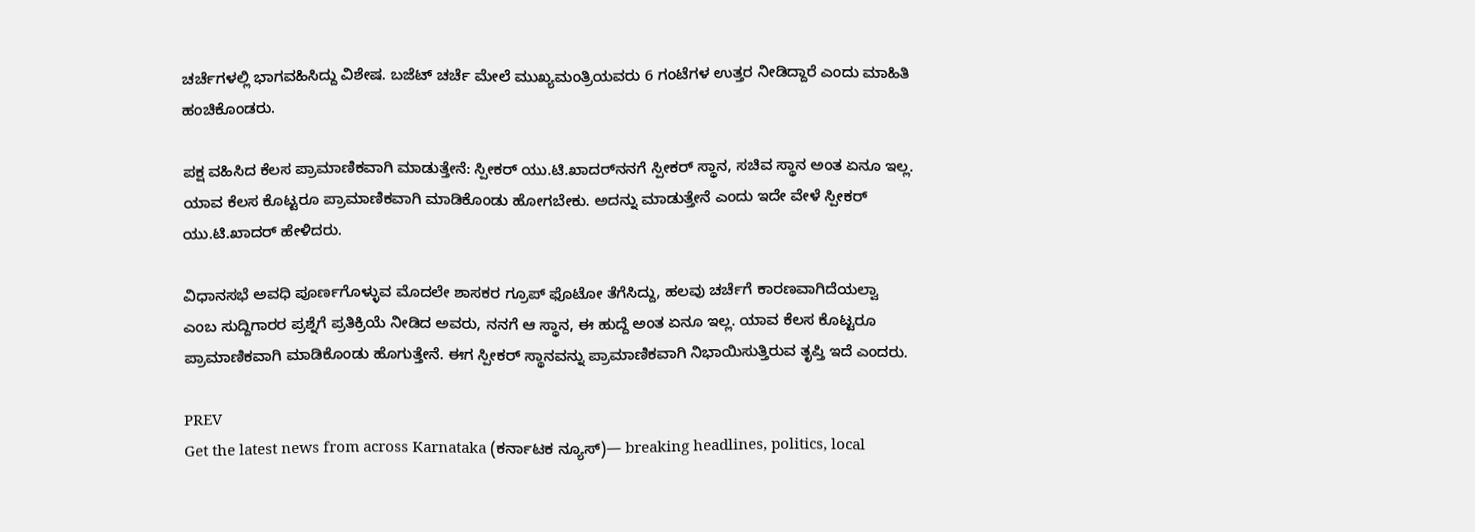ಚರ್ಚೆಗಳಲ್ಲಿ ಭಾಗವಹಿಸಿದ್ದು ವಿಶೇಷ. ಬಜೆಟ್‌ ಚರ್ಚೆ ಮೇಲೆ ಮುಖ್ಯಮಂತ್ರಿಯವರು 6 ಗಂಟೆಗಳ ಉತ್ತರ ನೀಡಿದ್ದಾರೆ ಎಂದು ಮಾಹಿತಿ ಹಂಚಿಕೊಂಡರು.

ಪಕ್ಷ ವಹಿಸಿದ ಕೆಲಸ ಪ್ರಾಮಾಣಿಕವಾಗಿ ಮಾಡುತ್ತೇನೆ: ಸ್ಪೀಕರ್‌ ಯು.ಟಿ.ಖಾದರ್‌ನನಗೆ ಸ್ಪೀಕರ್‌ ಸ್ಥಾನ, ಸಚಿವ ಸ್ಥಾನ ಅಂತ ಏನೂ ಇಲ್ಲ. ಯಾವ ಕೆಲಸ ಕೊಟ್ಟರೂ ಪ್ರಾಮಾಣಿಕವಾಗಿ ಮಾಡಿಕೊಂಡು ಹೋಗಬೇಕು. ಅದನ್ನು ಮಾಡುತ್ತೇನೆ ಎಂದು ಇದೇ ವೇಳೆ ಸ್ಪೀಕರ್‌ ಯು.ಟಿ.ಖಾದರ್‌ ಹೇಳಿದರು.

ವಿಧಾನಸಭೆ ಅವಧಿ ಪೂರ್ಣಗೊಳ್ಳುವ ಮೊದಲೇ ಶಾಸಕರ ಗ್ರೂಪ್‌ ಫೊಟೋ ತೆಗೆಸಿದ್ದು, ಹಲವು ಚರ್ಚೆಗೆ ಕಾರಣವಾಗಿದೆಯಲ್ವಾ ಎಂಬ ಸುದ್ದಿಗಾರರ ಪ್ರಶ್ನೆಗೆ ಪ್ರತಿಕ್ರಿಯೆ ನೀಡಿದ ಅವರು, ನನಗೆ ಆ ಸ್ಥಾನ, ಈ ಹುದ್ದೆ ಅಂತ ಏನೂ ಇಲ್ಲ. ಯಾವ ಕೆಲಸ ಕೊಟ್ಟರೂ ಪ್ರಾಮಾಣಿಕವಾಗಿ ಮಾಡಿಕೊಂಡು ಹೊಗುತ್ತೇನೆ. ಈಗ ಸ್ಪೀಕರ್‌ ಸ್ಥಾನವನ್ನು ಪ್ರಾಮಾಣಿಕವಾಗಿ ನಿಭಾಯಿಸುತ್ತಿರುವ ತೃಪ್ತಿ ಇದೆ ಎಂದರು.

PREV
Get the latest news from across Karnataka (ಕರ್ನಾಟಕ ನ್ಯೂಸ್)— breaking headlines, politics, local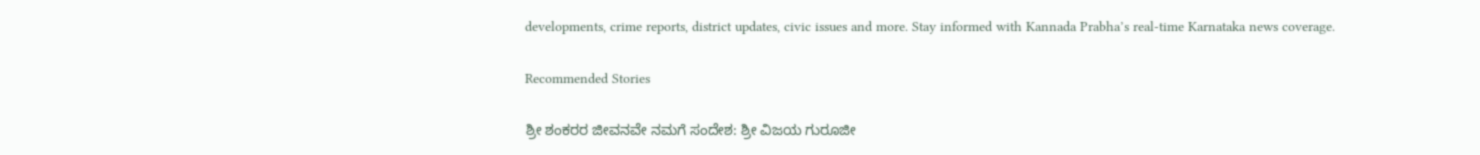developments, crime reports, district updates, civic issues and more. Stay informed with Kannada Prabha’s real‑time Karnataka news coverage.

Recommended Stories

ಶ್ರೀ ಶಂಕರರ ಜೀವನವೇ ನಮಗೆ ಸಂದೇಶ: ಶ್ರೀ ವಿಜಯ ಗುರೂಜೀ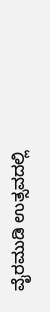ವೈರಮುಡಿ ಉತ್ಸವದಲ್ಲಿ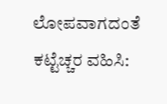ಲೋಪವಾಗದಂತೆ ಕಟ್ಟೆಚ್ಚರ ವಹಿಸಿ: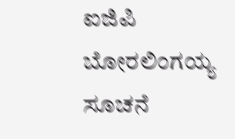ಐಜಿಪಿ ಬೋರಲಿಂಗಯ್ಯ ಸೂಚನೆ